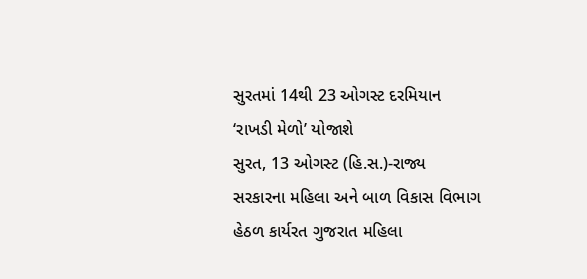સુરતમાં 14થી 23 ઓગસ્ટ દરમિયાન ‘રાખડી મેળો’ યોજાશે
સુરત, 13 ઓગસ્ટ (હિ.સ.)-રાજ્ય સરકારના મહિલા અને બાળ વિકાસ વિભાગ હેઠળ કાર્યરત ગુજરાત મહિલા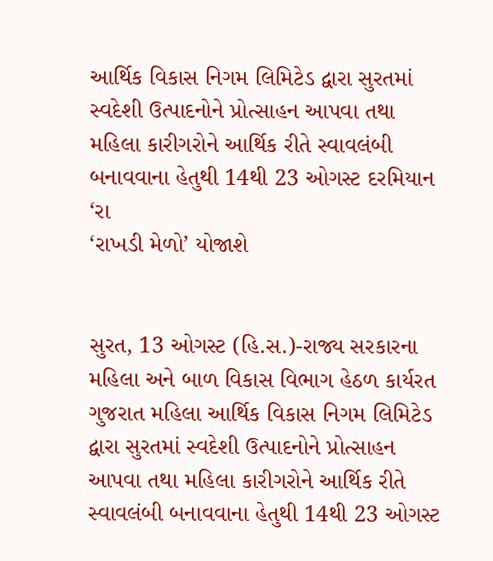આર્થિક વિકાસ નિગમ લિમિટેડ દ્વારા સુરતમાં સ્વદેશી ઉત્પાદનોને પ્રોત્સાહન આપવા તથા મહિલા કારીગરોને આર્થિક રીતે સ્વાવલંબી બનાવવાના હેતુથી 14થી 23 ઓગસ્ટ દરમિયાન ‘રા
‘રાખડી મેળો’ યોજાશે


સુરત, 13 ઓગસ્ટ (હિ.સ.)-રાજ્ય સરકારના મહિલા અને બાળ વિકાસ વિભાગ હેઠળ કાર્યરત ગુજરાત મહિલા આર્થિક વિકાસ નિગમ લિમિટેડ દ્વારા સુરતમાં સ્વદેશી ઉત્પાદનોને પ્રોત્સાહન આપવા તથા મહિલા કારીગરોને આર્થિક રીતે સ્વાવલંબી બનાવવાના હેતુથી 14થી 23 ઓગસ્ટ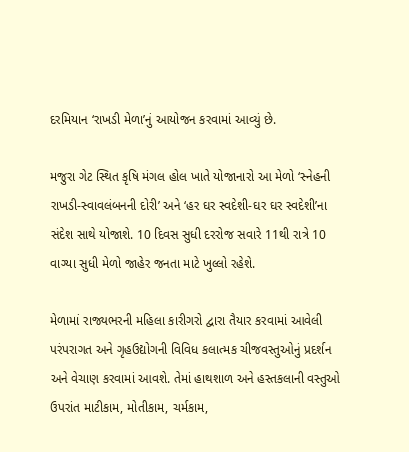દરમિયાન ‘રાખડી મેળા’નું આયોજન કરવામાં આવ્યું છે.

મજુરા ગેટ સ્થિત કૃષિ મંગલ હોલ ખાતે યોજાનારો આ મેળો ‘સ્નેહની રાખડી-સ્વાવલંબનની દોરી’ અને ‘હર ઘર સ્વદેશી-ઘર ઘર સ્વદેશી’ના સંદેશ સાથે યોજાશે. 10 દિવસ સુધી દરરોજ સવારે 11થી રાત્રે 10 વાગ્યા સુધી મેળો જાહેર જનતા માટે ખુલ્લો રહેશે.

મેળામાં રાજ્યભરની મહિલા કારીગરો દ્વારા તૈયાર કરવામાં આવેલી પરંપરાગત અને ગૃહઉદ્યોગની વિવિધ કલાત્મક ચીજવસ્તુઓનું પ્રદર્શન અને વેચાણ કરવામાં આવશે. તેમાં હાથશાળ અને હસ્તકલાની વસ્તુઓ ઉપરાંત માટીકામ, મોતીકામ, ચર્મકામ,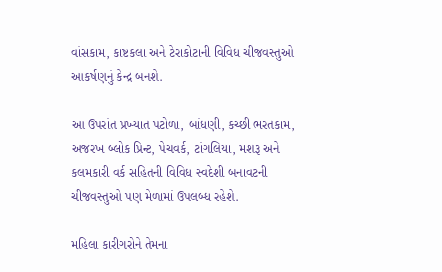વાંસકામ, કાષ્ટકલા અને ટેરાકોટાની વિવિધ ચીજવસ્તુઓ આકર્ષણનું કેન્દ્ર બનશે.

આ ઉપરાંત પ્રખ્યાત પટોળા, બાંધણી, કચ્છી ભરતકામ, અજરખ બ્લોક પ્રિન્ટ, પેચવર્ક, ટાંગલિયા, મશરૂ અને કલમકારી વર્ક સહિતની વિવિધ સ્વદેશી બનાવટની ચીજવસ્તુઓ પણ મેળામાં ઉપલબ્ધ રહેશે.

મહિલા કારીગરોને તેમના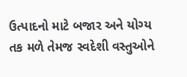ઉત્પાદનો માટે બજાર અને યોગ્ય તક મળે તેમજ સ્વદેશી વસ્તુઓને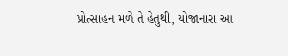પ્રોત્સાહન મળે તે હેતુથી, યોજાનારા આ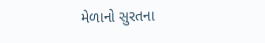મેળાનો સુરતના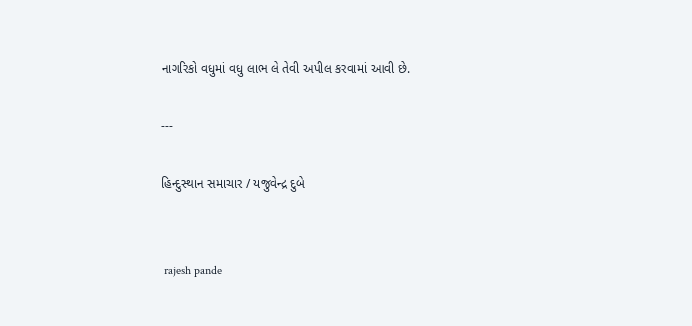નાગરિકો વધુમાં વધુ લાભ લે તેવી અપીલ કરવામાં આવી છે.

---

હિન્દુસ્થાન સમાચાર / યજુવેન્દ્ર દુબે


 rajesh pande